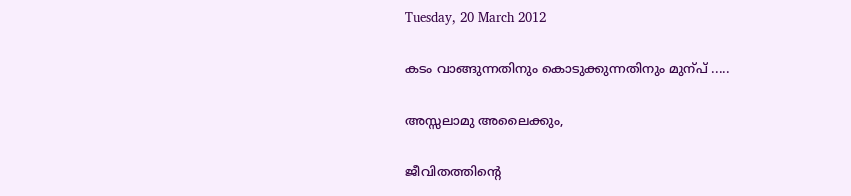Tuesday, 20 March 2012

കടം വാങ്ങുന്നതിനും കൊടുക്കുന്നതിനും മുന്പ് .....

അസ്സലാമു അലൈക്കും,

ജീവിതത്തിന്റെ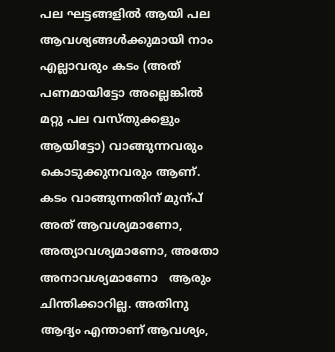പല ഘട്ടങ്ങളില്‍ ആയി പല ആവശ്യങ്ങള്‍ക്കുമായി നാം എല്ലാവരും കടം (അത് പണമായിട്ടോ അല്ലെങ്കില്‍ മറ്റു പല വസ്തുക്കളും ആയിട്ടോ) വാങ്ങുന്നവരും കൊടുക്കുനവരും ആണ്. കടം വാങ്ങുന്നതിന് മുന്പ് അത് ആവശ്യമാണോ, അത്യാവശ്യമാണോ, അതോ അനാവശ്യമാണോ   ആരും ചിന്തിക്കാറില്ല. അതിനു ആദ്യം എന്താണ് ആവശ്യം,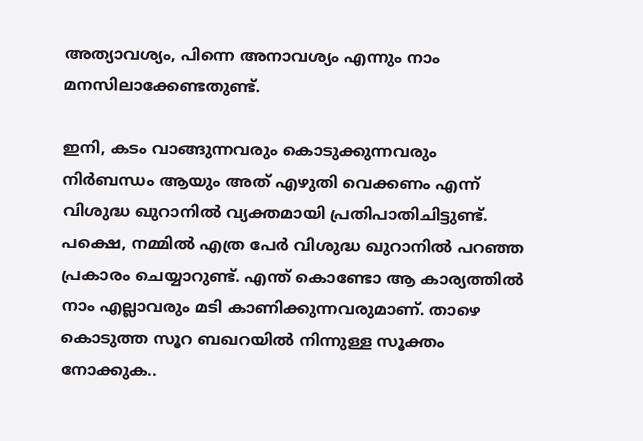അത്യാവശ്യം, പിന്നെ അനാവശ്യം എന്നും നാം മനസിലാക്കേണ്ടതുണ്ട്.

ഇനി, കടം വാങ്ങുന്നവരും കൊടുക്കുന്നവരും നിര്‍ബന്ധം ആയും അത് എഴുതി വെക്കണം എന്ന് വിശുദ്ധ ഖുറാനില്‍ വ്യക്തമായി പ്രതിപാതിചിട്ടുണ്ട്. പക്ഷെ, നമ്മില്‍ എത്ര പേര്‍ വിശുദ്ധ ഖുറാനില്‍ പറഞ്ഞ പ്രകാരം ചെയ്യാറുണ്ട്. എന്ത് കൊണ്ടോ ആ കാര്യത്തില്‍ നാം എല്ലാവരും മടി കാണിക്കുന്നവരുമാണ്. താഴെ കൊടുത്ത സൂറ ബഖറയില്‍ നിന്നുള്ള സൂക്തം നോക്കുക..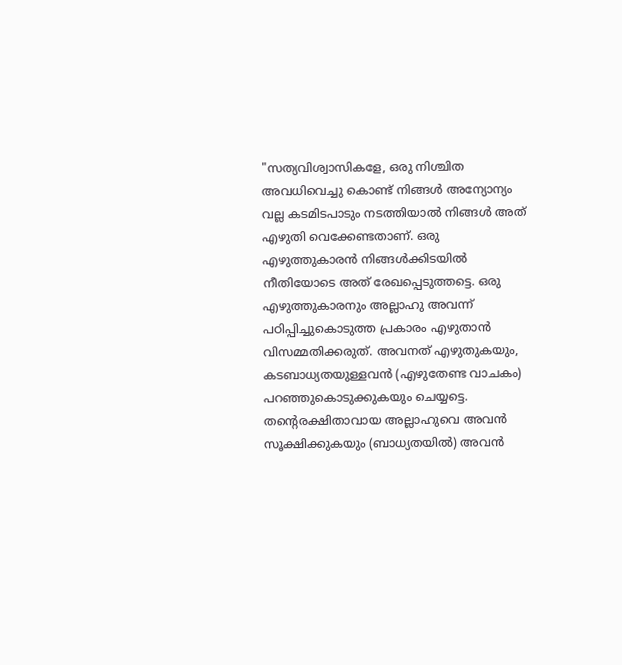"സത്യവിശ്വാസികളേ, ഒരു നിശ്ചിത അവധിവെച്ചു കൊണ്ട്‌ നിങ്ങള്‍ അന്യോന്യം വല്ല കടമിടപാടും നടത്തിയാല്‍ നിങ്ങള്‍ അത്‌ എഴുതി വെക്കേണ്ടതാണ്‌. ഒരു എഴുത്തുകാരന്‍ നിങ്ങള്‍ക്കിടയില്‍ നീതിയോടെ അത്‌ രേഖപ്പെടുത്തട്ടെ. ഒരു എഴുത്തുകാരനും അല്ലാഹു അവന്ന്‌ പഠിപ്പിച്ചുകൊടുത്ത പ്രകാരം എഴുതാന്‍ വിസമ്മതിക്കരുത്‌. അവനത്‌ എഴുതുകയും, കടബാധ്യതയുള്ളവന്‍ (എഴുതേണ്ട വാചകം) പറഞ്ഞുകൊടുക്കുകയും ചെയ്യട്ടെ. തന്‍റെരക്ഷിതാവായ അല്ലാഹുവെ അവന്‍ സൂക്ഷിക്കുകയും (ബാധ്യതയില്‍) അവന്‍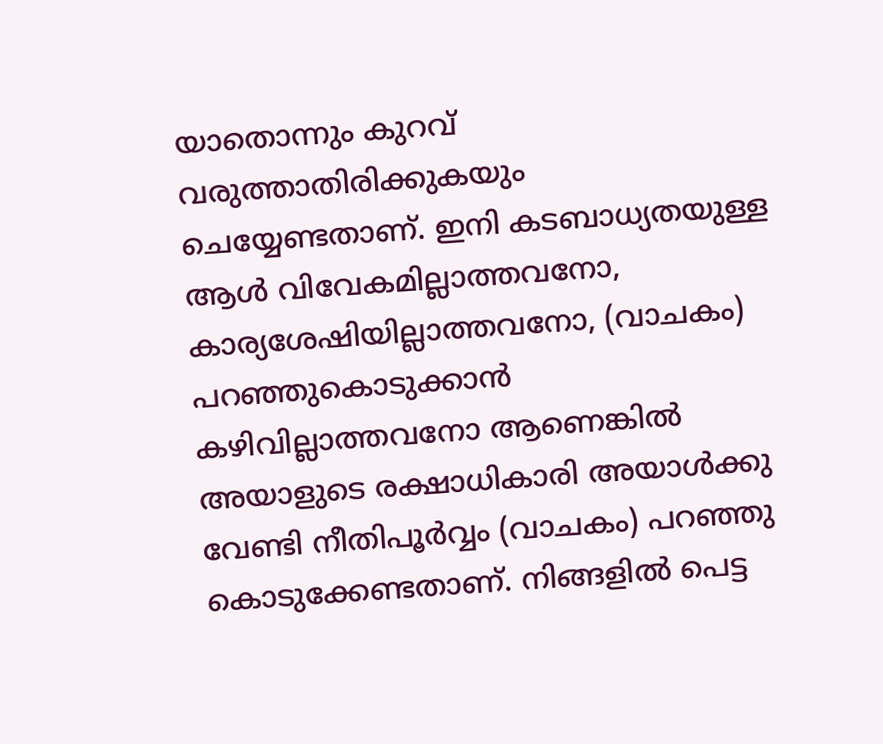യാതൊന്നും കുറവ്‌ വരുത്താതിരിക്കുകയും ചെയ്യേണ്ടതാണ്‌. ഇനി കടബാധ്യതയുള്ള ആള്‍ വിവേകമില്ലാത്തവനോ, കാര്യശേഷിയില്ലാത്തവനോ, (വാചകം) പറഞ്ഞുകൊടുക്കാന്‍ കഴിവില്ലാത്തവനോ ആണെങ്കില്‍ അയാളുടെ രക്ഷാധികാരി അയാള്‍ക്കു വേണ്ടി നീതിപൂര്‍വ്വം (വാചകം) പറഞ്ഞു കൊടുക്കേണ്ടതാണ്‌. നിങ്ങളില്‍ പെട്ട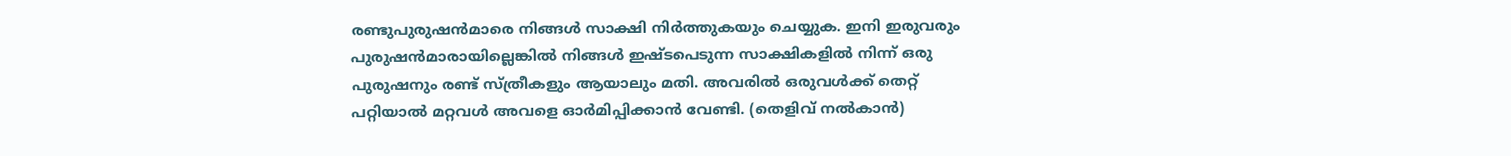രണ്ടുപുരുഷന്‍മാരെ നിങ്ങള്‍ സാക്ഷി നിര്‍ത്തുകയും ചെയ്യുക. ഇനി ഇരുവരും പുരുഷന്‍മാരായില്ലെങ്കില്‍ നിങ്ങള്‍ ഇഷ്ടപെടുന്ന സാക്ഷികളില്‍ നിന്ന്‌ ഒരു പുരുഷനും രണ്ട്‌ സ്ത്രീകളും ആയാലും മതി. അവരില്‍ ഒരുവള്‍ക്ക്‌ തെറ്റ്‌ പറ്റിയാല്‍ മറ്റവള്‍ അവളെ ഓര്‍മിപ്പിക്കാന്‍ വേണ്ടി. (തെളിവ്‌ നല്‍കാന്‍)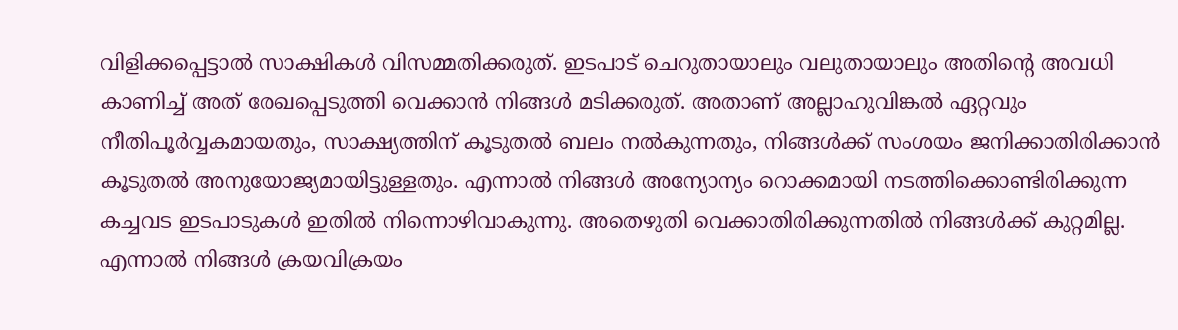വിളിക്കപ്പെട്ടാല്‍ സാക്ഷികള്‍ വിസമ്മതിക്കരുത്‌. ഇടപാട്‌ ചെറുതായാലും വലുതായാലും അതിന്റെ അവധി കാണിച്ച്‌ അത്‌ രേഖപ്പെടുത്തി വെക്കാന്‍ നിങ്ങള്‍ മടിക്കരുത്‌. അതാണ്‌ അല്ലാഹുവിങ്കല്‍ ഏറ്റവും നീതിപൂര്‍വ്വകമായതും, സാക്ഷ്യത്തിന്‌ കൂടുതല്‍ ബലം നല്‍കുന്നതും, നിങ്ങള്‍ക്ക്‌ സംശയം ജനിക്കാതിരിക്കാന്‍ കൂടുതല്‍ അനുയോജ്യമായിട്ടുള്ളതും. എന്നാല്‍ നിങ്ങള്‍ അന്യോന്യം റൊക്കമായി നടത്തിക്കൊണ്ടിരിക്കുന്ന കച്ചവട ഇടപാടുകള്‍ ഇതില്‍ നിന്നൊഴിവാകുന്നു. അതെഴുതി വെക്കാതിരിക്കുന്നതില്‍ നിങ്ങള്‍ക്ക്‌ കുറ്റമില്ല. എന്നാല്‍ നിങ്ങള്‍ ക്രയവിക്രയം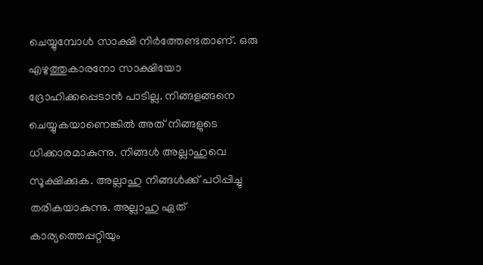ചെയ്യുമ്പോള്‍ സാക്ഷി നിര്‍ത്തേണ്ടതാണ്‌. ഒരു എഴുത്തുകാരനോ സാക്ഷിയോ ദ്രോഹിക്കപ്പെടാന്‍ പാടില്ല. നിങ്ങളങ്ങനെ ചെയ്യുകയാണെങ്കില്‍ അത്‌ നിങ്ങളുടെ ധിക്കാരമാകുന്നു. നിങ്ങള്‍ അല്ലാഹുവെ സൂക്ഷിക്കുക. അല്ലാഹു നിങ്ങള്‍ക്ക്‌ പഠിപ്പിച്ചു തരികയാകുന്നു. അല്ലാഹു ഏത്‌ കാര്യത്തെപ്പറ്റിയും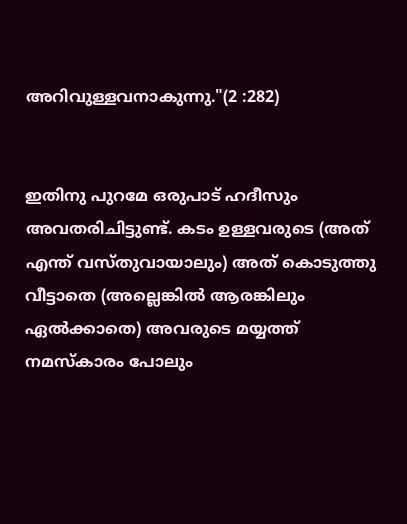അറിവുള്ളവനാകുന്നു."(2 :282)


ഇതിനു പുറമേ ഒരുപാട് ഹദീസും അവതരിചിട്ടുണ്ട്. കടം ഉള്ളവരുടെ (അത് എന്ത് വസ്തുവായാലും) അത് കൊടുത്തു വീട്ടാതെ (അല്ലെങ്കില്‍ ആരങ്കിലും ഏല്‍ക്കാതെ) അവരുടെ മയ്യത്ത് നമസ്കാരം പോലും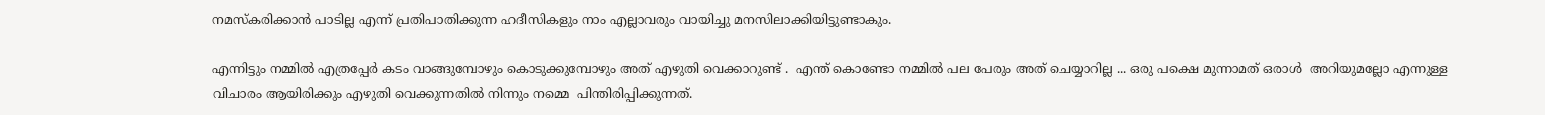നമസ്കരിക്കാന്‍ പാടില്ല എന്ന് പ്രതിപാതിക്കുന്ന ഹദീസികളും നാം എല്ലാവരും വായിച്ചു മനസിലാക്കിയിട്ടുണ്ടാകും.

എന്നിട്ടും നമ്മില്‍ എത്രപ്പേര്‍ കടം വാങ്ങുമ്പോഴും കൊടുക്കുമ്പോഴും അത് എഴുതി വെക്കാറുണ്ട് .  എന്ത് കൊണ്ടോ നമ്മില്‍ പല പേരും അത് ചെയ്യാറില്ല ... ഒരു പക്ഷെ മുന്നാമത് ഒരാള്‍  അറിയുമല്ലോ എന്നുള്ള വിചാരം ആയിരിക്കും എഴുതി വെക്കുന്നതില്‍ നിന്നും നമ്മെ  പിന്തിരിപ്പിക്കുന്നത്.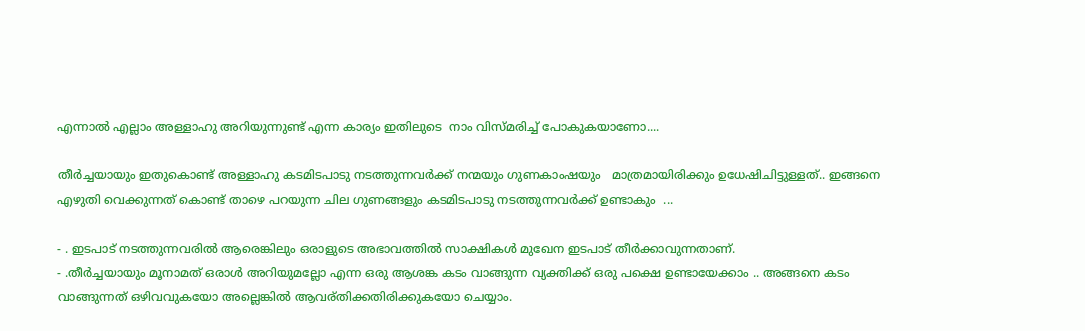എന്നാല്‍ എല്ലാം അള്ളാഹു അറിയുന്നുണ്ട് എന്ന കാര്യം ഇതിലുടെ  നാം വിസ്മരിച്ച് പോകുകയാണോ....

തീര്‍ച്ചയായും ഇതുകൊണ്ട് അള്ളാഹു കടമിടപാടു നടത്തുന്നവര്‍ക്ക് നന്മയും ഗുണകാംഷയും   മാത്രമായിരിക്കും ഉധേഷിചിട്ടുള്ളത്.. ഇങ്ങനെ എഴുതി വെക്കുന്നത് കൊണ്ട് താഴെ പറയുന്ന ചില ഗുണങ്ങളും കടമിടപാടു നടത്തുന്നവര്‍ക്ക് ഉണ്ടാകും  ...

- . ഇടപാട് നടത്തുന്നവരില്‍ ആരെങ്കിലും ഒരാളുടെ അഭാവത്തില്‍ സാക്ഷികള്‍ മുഖേന ഇടപാട് തീര്‍ക്കാവുന്നതാണ്.
- .തീര്‍ച്ചയായും മൂനാമത് ഒരാള്‍ അറിയുമല്ലോ എന്ന ഒരു ആശങ്ക കടം വാങ്ങുന്ന വ്യക്തിക്ക് ഒരു പക്ഷെ ഉണ്ടായേക്കാം .. അങ്ങനെ കടം വാങ്ങുന്നത് ഒഴിവവുകയോ അല്ലെങ്കില്‍ ആവര്തിക്കതിരിക്കുകയോ ചെയ്യാം.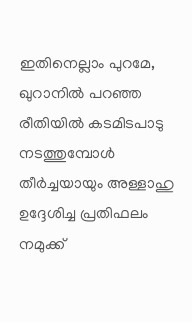ഇതിനെല്ലാം പുറമേ, ഖുറാനില്‍ പറഞ്ഞ രീതിയില്‍ കടമിടപാടു നടത്തുമ്പോള്‍ തീര്‍ച്ചയായും അള്ളാഹു ഉദ്ദേശിച്ച പ്രതിഫലം നമുക്ക്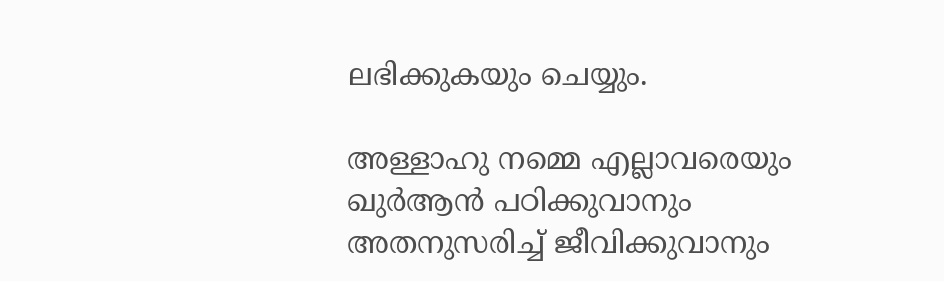ലഭിക്കുകയും ചെയ്യും.

അള്ളാഹു നമ്മെ എല്ലാവരെയും ഖുര്‍ആന്‍ പഠിക്കുവാനും അതനുസരിച്ച് ജീവിക്കുവാനും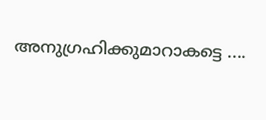അനുഗ്രഹിക്കുമാറാകട്ടെ ....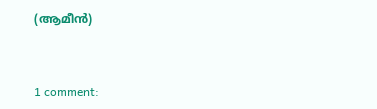(ആമീന്‍)


1 comment: